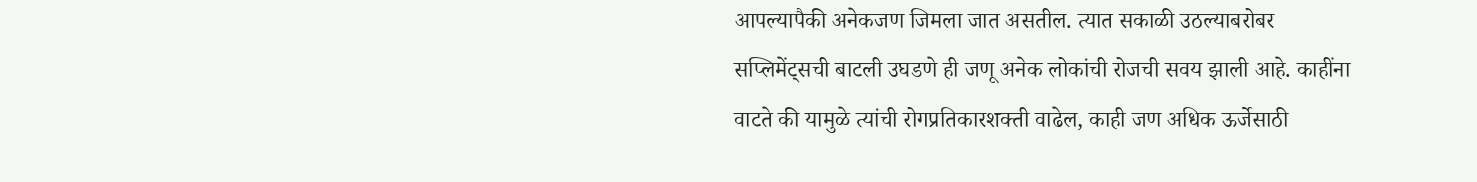आपल्यापैकी अनेकजण जिमला जात असतील. त्यात सकाळी उठल्याबरोबर सप्लिमेंट्सची बाटली उघडणे ही जणू अनेक लोकांची रोजची सवय झाली आहे. काहींना वाटते की यामुळे त्यांची रोगप्रतिकारशक्ती वाढेल, काही जण अधिक ऊर्जेसाठी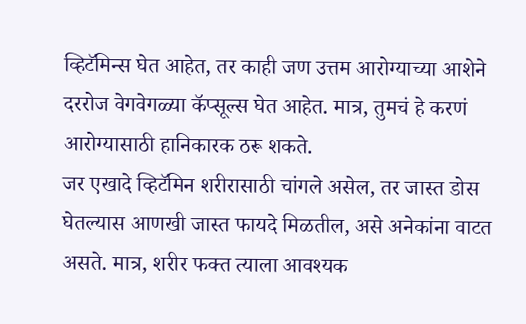व्हिटॅमिन्स घेत आहेत, तर काही जण उत्तम आरोग्याच्या आशेने दररोज वेगवेगळ्या कॅप्सूल्स घेत आहेत. मात्र, तुमचं हे करणं आरोग्यासाठी हानिकारक ठरू शकते.
जर एखादे व्हिटॅमिन शरीरासाठी चांगले असेल, तर जास्त डोस घेतल्यास आणखी जास्त फायदे मिळतील, असे अनेकांना वाटत असते. मात्र, शरीर फक्त त्याला आवश्यक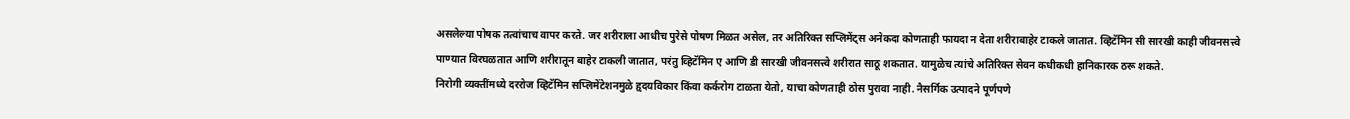असलेल्या पोषक तत्वांचाच वापर करते. जर शरीराला आधीच पुरेसे पोषण मिळत असेल, तर अतिरिक्त सप्लिमेंट्स अनेकदा कोणताही फायदा न देता शरीराबाहेर टाकले जातात. व्हिटॅमिन सी सारखी काही जीवनसत्त्वे पाण्यात विरघळतात आणि शरीरातून बाहेर टाकली जातात, परंतु व्हिटॅमिन ए आणि डी सारखी जीवनसत्त्वे शरीरात साठू शकतात. यामुळेच त्यांचे अतिरिक्त सेवन कधीकधी हानिकारक ठरू शकते.
निरोगी व्यक्तींमध्ये दररोज व्हिटॅमिन सप्लिमेंटेशनमुळे हृदयविकार किंवा कर्करोग टाळता येतो, याचा कोणताही ठोस पुरावा नाही. नैसर्गिक उत्पादने पूर्णपणे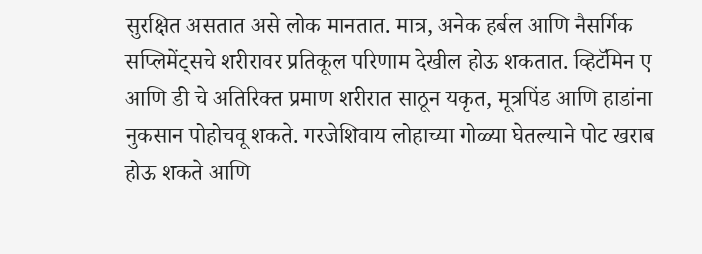सुरक्षित असतात असे लोक मानतात. मात्र, अनेक हर्बल आणि नैसर्गिक सप्लिमेंट्सचे शरीरावर प्रतिकूल परिणाम देखील होऊ शकतात. व्हिटॅमिन ए आणि डी चे अतिरिक्त प्रमाण शरीरात साठून यकृत, मूत्रपिंड आणि हाडांना नुकसान पोहोचवू शकते. गरजेशिवाय लोहाच्या गोळ्या घेतल्याने पोट खराब होऊ शकते आणि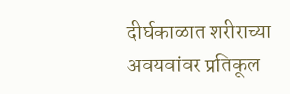दीर्घकाळात शरीराच्या अवयवांवर प्रतिकूल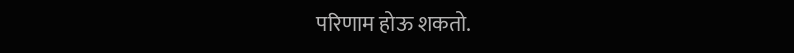परिणाम होऊ शकतो.